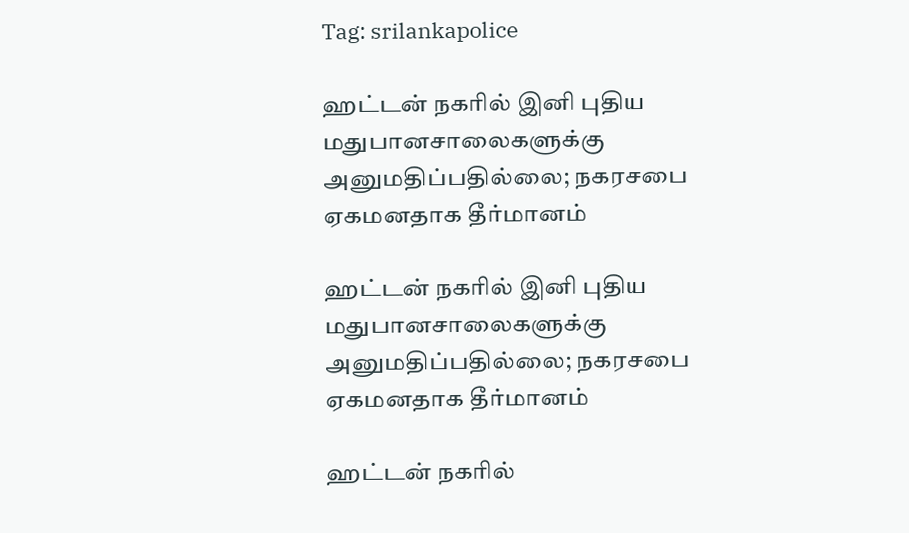Tag: srilankapolice

ஹட்டன் நகரில் இனி புதிய மதுபானசாலைகளுக்கு அனுமதிப்பதில்லை; நகரசபை ஏகமனதாக தீர்மானம்

ஹட்டன் நகரில் இனி புதிய மதுபானசாலைகளுக்கு அனுமதிப்பதில்லை; நகரசபை ஏகமனதாக தீர்மானம்

ஹட்டன் நகரில்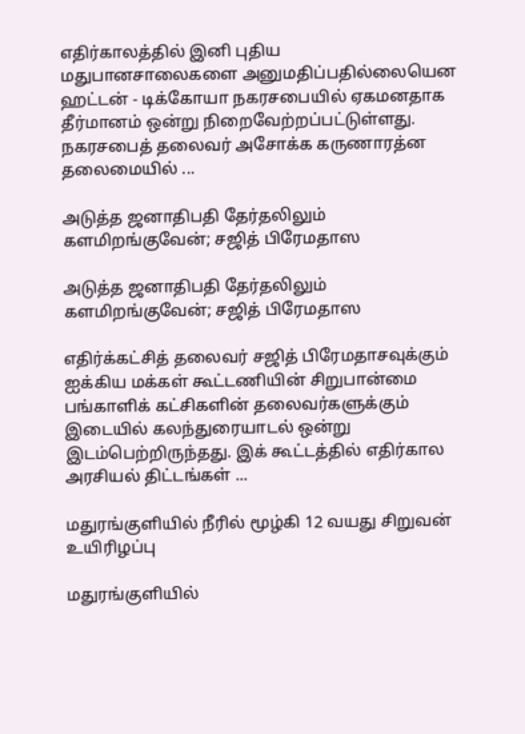எதிர்காலத்தில் இனி புதிய மதுபானசாலைகளை அனுமதிப்பதில்லையென ஹட்டன் - டிக்கோயா நகரசபையில் ஏகமனதாக தீர்மானம் ஒன்று நிறைவேற்றப்பட்டுள்ளது. நகரசபைத் தலைவர் அசோக்க கருணாரத்ன தலைமையில் ...

அடுத்த ஜனாதிபதி தேர்தலிலும் களமிறங்குவேன்; சஜித் பிரேமதாஸ

அடுத்த ஜனாதிபதி தேர்தலிலும் களமிறங்குவேன்; சஜித் பிரேமதாஸ

எதிர்க்கட்சித் தலைவர் சஜித் பிரேமதாசவுக்கும் ஐக்கிய மக்கள் கூட்டணியின் சிறுபான்மை பங்காளிக் கட்சிகளின் தலைவர்களுக்கும் இடையில் கலந்துரையாடல் ஒன்று இடம்பெற்றிருந்தது. இக் கூட்டத்தில் எதிர்கால அரசியல் திட்டங்கள் ...

மதுரங்குளியில் நீரில் மூழ்கி 12 வயது சிறுவன் உயிரிழப்பு

மதுரங்குளியில்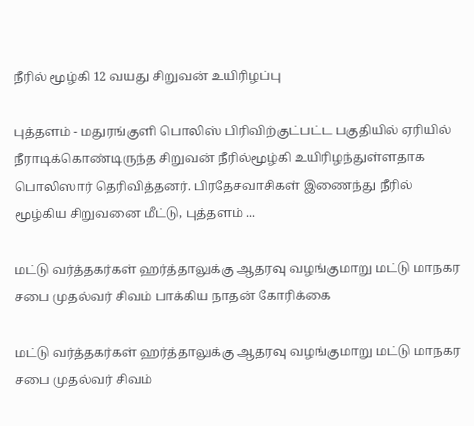நீரில் மூழ்கி 12 வயது சிறுவன் உயிரிழப்பு

புத்தளம் - மதுரங்குளி பொலிஸ் பிரிவிற்குட்பட்ட பகுதியில் ஏரியில் நீராடிக்கொண்டிருந்த சிறுவன் நீரில்மூழ்கி உயிரிழந்துள்ளதாக பொலிஸார் தெரிவித்தனர். பிரதேசவாசிகள் இணைந்து நீரில் மூழ்கிய சிறுவனை மீட்டு, புத்தளம் ...

மட்டு வர்த்தகர்கள் ஹர்த்தாலுக்கு ஆதரவு வழங்குமாறு மட்டு மாநகர சபை முதல்வர் சிவம் பாக்கிய நாதன் கோரிக்கை

மட்டு வர்த்தகர்கள் ஹர்த்தாலுக்கு ஆதரவு வழங்குமாறு மட்டு மாநகர சபை முதல்வர் சிவம்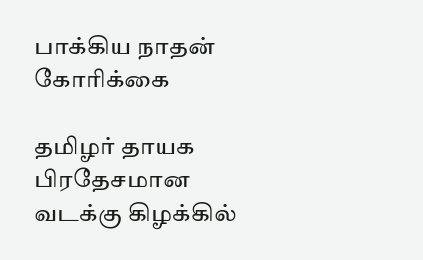பாக்கிய நாதன் கோரிக்கை

தமிழர் தாயக பிரதேசமான வடக்கு கிழக்கில்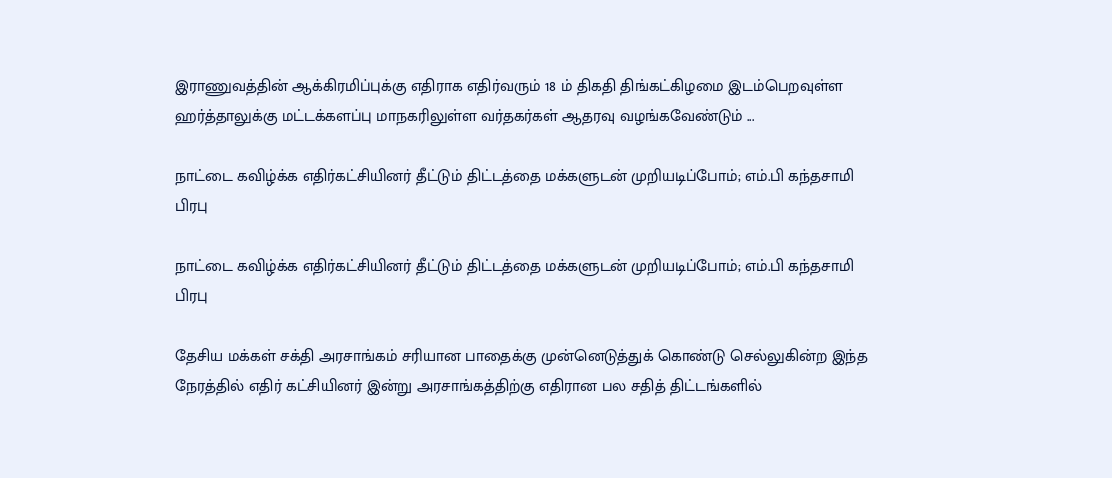இராணுவத்தின் ஆக்கிரமிப்புக்கு எதிராக எதிர்வரும் 18 ம் திகதி திங்கட்கிழமை இடம்பெறவுள்ள ஹர்த்தாலுக்கு மட்டக்களப்பு மாநகரிலுள்ள வர்தகர்கள் ஆதரவு வழங்கவேண்டும் ...

நாட்டை கவிழ்க்க எதிர்கட்சியினர் தீட்டும் திட்டத்தை மக்களுடன் முறியடிப்போம்; எம்.பி கந்தசாமி பிரபு

நாட்டை கவிழ்க்க எதிர்கட்சியினர் தீட்டும் திட்டத்தை மக்களுடன் முறியடிப்போம்; எம்.பி கந்தசாமி பிரபு

தேசிய மக்கள் சக்தி அரசாங்கம் சரியான பாதைக்கு முன்னெடுத்துக் கொண்டு செல்லுகின்ற இந்த நேரத்தில் எதிர் கட்சியினர் இன்று அரசாங்கத்திற்கு எதிரான பல சதித் திட்டங்களில்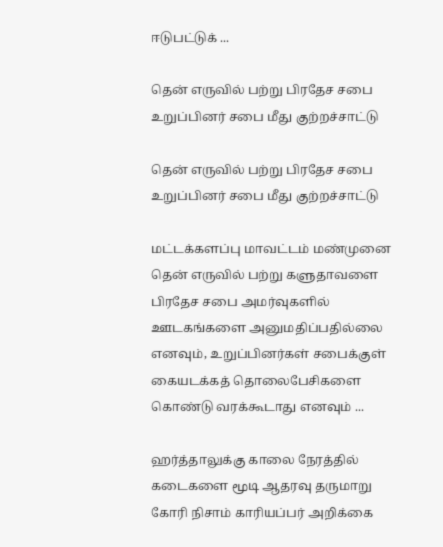ஈடுபட்டுக் ...

தென் எருவில் பற்று பிரதேச சபை உறுப்பினர் சபை மீது குற்றச்சாட்டு

தென் எருவில் பற்று பிரதேச சபை உறுப்பினர் சபை மீது குற்றச்சாட்டு

மட்டக்களப்பு மாவட்டம் மண்முனை தென் எருவில் பற்று களுதாவளை பிரதேச சபை அமர்வுகளில் ஊடகங்களை அனுமதிப்பதில்லை எனவும், உறுப்பினர்கள் சபைக்குள் கையடக்கத் தொலைபேசிகளை கொண்டு வரக்கூடாது எனவும் ...

ஹர்த்தாலுக்கு காலை நேரத்தில் கடைகளை மூடி ஆதரவு தருமாறு கோரி நிசாம் காரியப்பர் அறிக்கை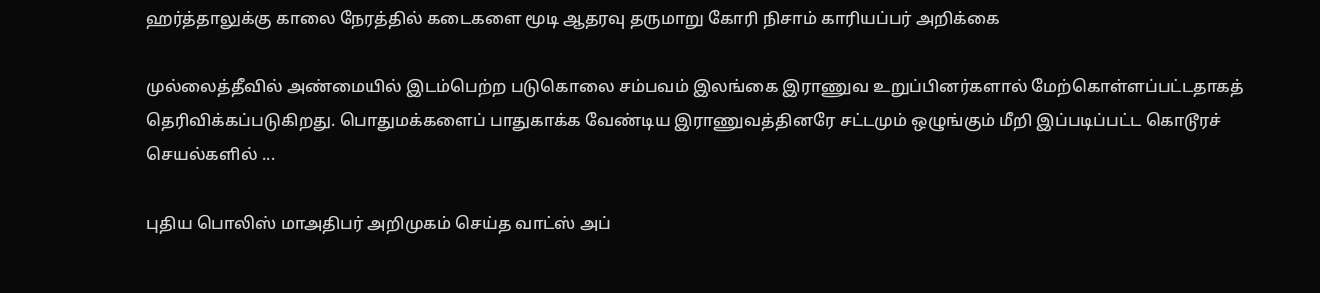ஹர்த்தாலுக்கு காலை நேரத்தில் கடைகளை மூடி ஆதரவு தருமாறு கோரி நிசாம் காரியப்பர் அறிக்கை

முல்லைத்தீவில் அண்மையில் இடம்பெற்ற படுகொலை சம்பவம் இலங்கை இராணுவ உறுப்பினர்களால் மேற்கொள்ளப்பட்டதாகத் தெரிவிக்கப்படுகிறது. பொதுமக்களைப் பாதுகாக்க வேண்டிய இராணுவத்தினரே சட்டமும் ஒழுங்கும் மீறி இப்படிப்பட்ட கொடூரச் செயல்களில் ...

புதிய பொலிஸ் மாஅதிபர் அறிமுகம் செய்த வாட்ஸ் அப்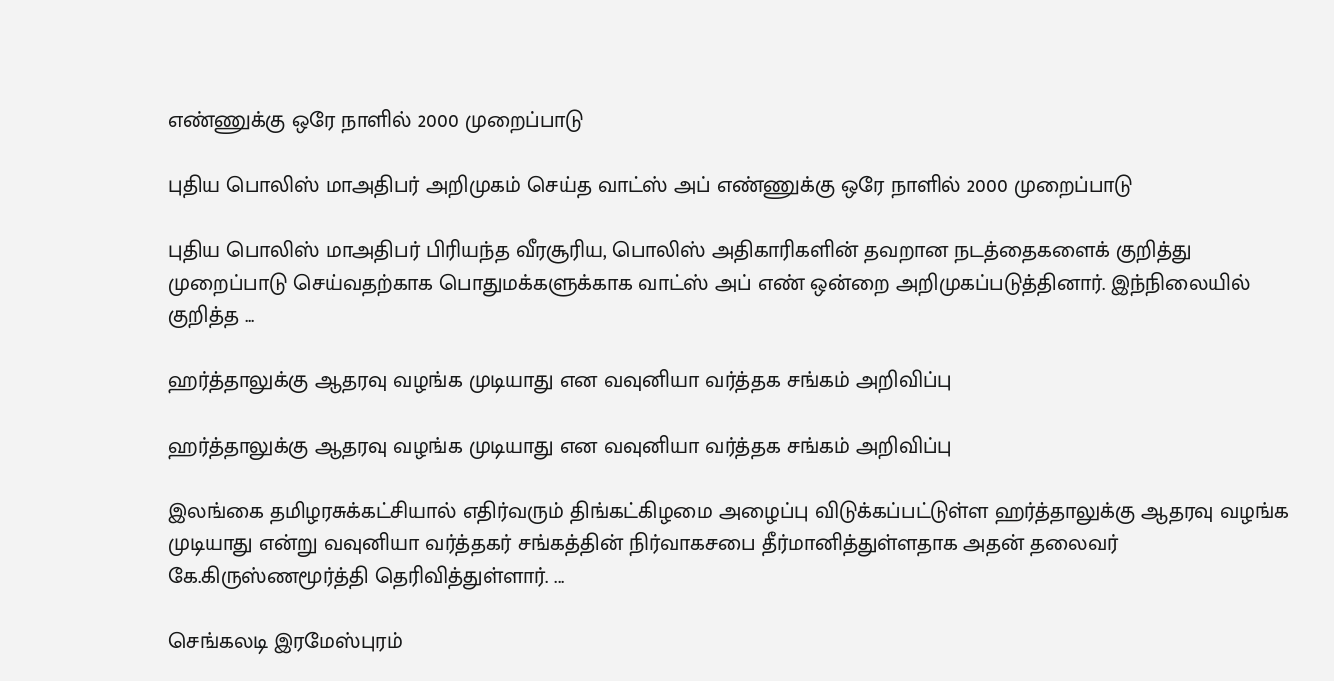எண்ணுக்கு ஒரே நாளில் 2000 முறைப்பாடு

புதிய பொலிஸ் மாஅதிபர் அறிமுகம் செய்த வாட்ஸ் அப் எண்ணுக்கு ஒரே நாளில் 2000 முறைப்பாடு

புதிய பொலிஸ் மாஅதிபர் பிரியந்த வீரசூரிய, பொலிஸ் அதிகாரிகளின் தவறான நடத்தைகளைக் குறித்து முறைப்பாடு செய்வதற்காக பொதுமக்களுக்காக வாட்ஸ் அப் எண் ஒன்றை அறிமுகப்படுத்தினார். இந்நிலையில் குறித்த ...

ஹர்த்தாலுக்கு ஆதரவு வழங்க முடியாது என வவுனியா வர்த்தக சங்கம் அறிவிப்பு

ஹர்த்தாலுக்கு ஆதரவு வழங்க முடியாது என வவுனியா வர்த்தக சங்கம் அறிவிப்பு

இலங்கை தமிழரசுக்கட்சியால் எதிர்வரும் திங்கட்கிழமை அழைப்பு விடுக்கப்பட்டுள்ள ஹர்த்தாலுக்கு ஆதரவு வழங்க முடியாது என்று வவுனியா வர்த்தகர் சங்கத்தின் நிர்வாகசபை தீர்மானித்துள்ளதாக அதன் தலைவர் கே.கிருஸ்ணமூர்த்தி தெரிவித்துள்ளார். ...

செங்கலடி இரமேஸ்புரம்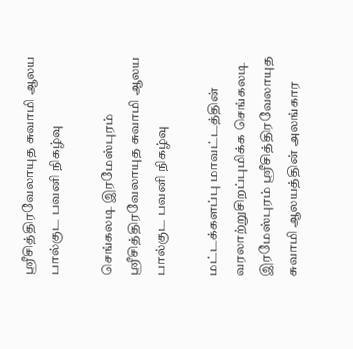ஸ்ரீசித்திரவேலாயுத சுவாமி ஆலய பால்குட பவனி நிகழ்வு

செங்கலடி இரமேஸ்புரம் ஸ்ரீசித்திரவேலாயுத சுவாமி ஆலய பால்குட பவனி நிகழ்வு

மட்டக்களப்பு மாவட்டத்தின் வரலாற்றுசிறப்புமிக்க செங்கலடி இரமேஸ்புரம் ஸ்ரீசித்திரவேலாயுத சுவாமி ஆலயத்தின் அலங்கார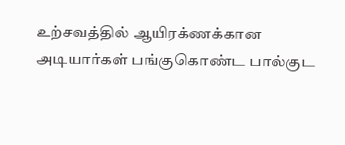உற்சவத்தில் ஆயிரக்ணக்கான அடியார்கள் பங்குகொண்ட பால்குட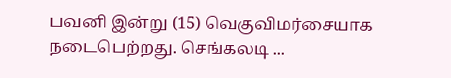பவனி இன்று (15) வெகுவிமர்சையாக நடைபெற்றது. செங்கலடி ...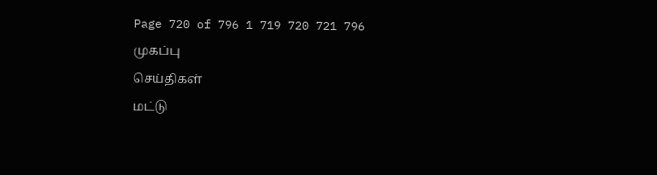Page 720 of 796 1 719 720 721 796
முகப்பு
செய்திகள்
மட்டு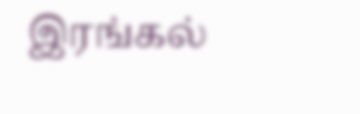இரங்கல்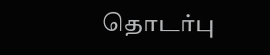தொடர்பு